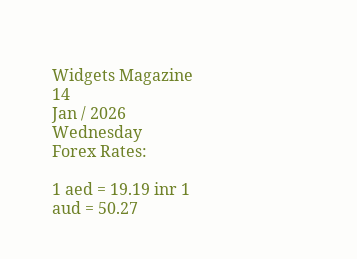Widgets Magazine
14
Jan / 2026
Wednesday
Forex Rates:

1 aed = 19.19 inr 1 aud = 50.27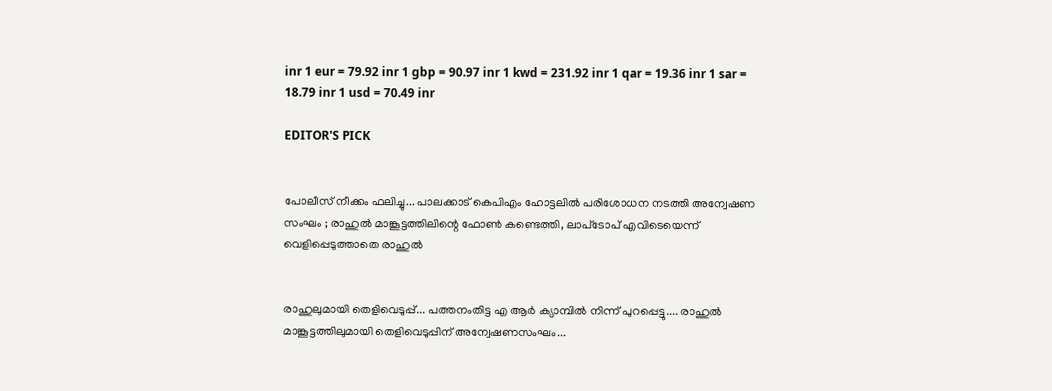inr 1 eur = 79.92 inr 1 gbp = 90.97 inr 1 kwd = 231.92 inr 1 qar = 19.36 inr 1 sar = 18.79 inr 1 usd = 70.49 inr

EDITOR'S PICK


പോലീസ് നീക്കം ഫലിച്ചു... പാലക്കാട് കെപിഎം ഹോട്ടലിൽ പരിശോധന നടത്തി അന്വേഷണ സംഘം ; രാഹുൽ മാങ്കൂട്ടത്തിലിന്റെ ഫോൺ കണ്ടെത്തി, ലാപ്‍ടോപ് എവിടെയെന്ന് വെളിപ്പെടുത്താതെ രാഹുൽ


രാഹുലുമായി തെളിവെടുപ്പ്... പത്തനംതിട്ട എ ആർ ക്യാമ്പിൽ നിന്ന് പുറപ്പെട്ടു.... രാഹുൽ മാങ്കൂട്ടത്തിലുമായി തെളിവെടുപ്പിന് അന്വേഷണസംഘം...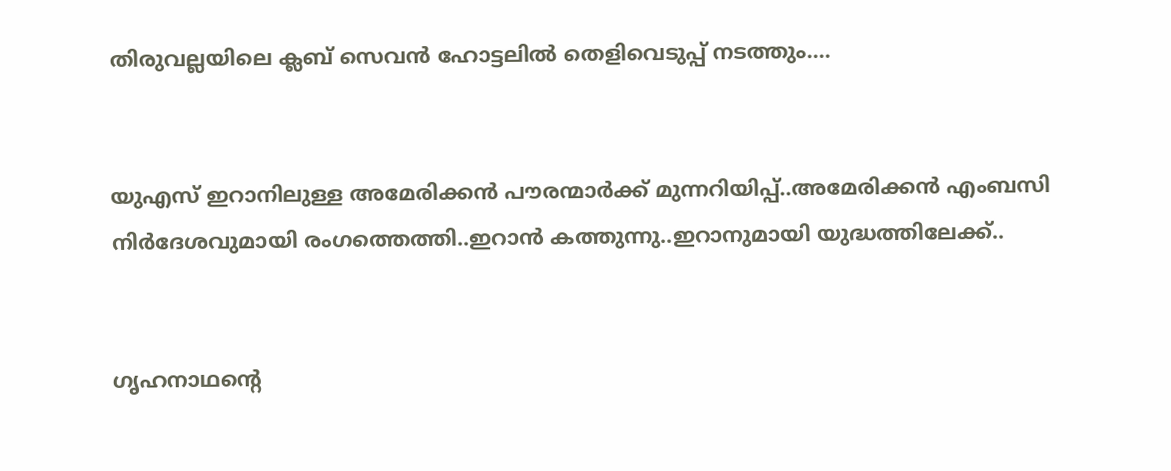തിരുവല്ലയിലെ ക്ലബ് സെവൻ ഹോട്ടലിൽ തെളിവെടുപ്പ് നടത്തും....


യുഎസ് ഇറാനിലുള്ള അമേരിക്കൻ പൗരന്മാര്‍ക്ക് മുന്നറിയിപ്പ്..അമേരിക്കന്‍ എംബസി നിർദേശവുമായി രംഗത്തെത്തി..ഇറാൻ കത്തുന്നു..ഇറാനുമായി യുദ്ധത്തിലേക്ക്..


ഗൃഹനാഥന്റെ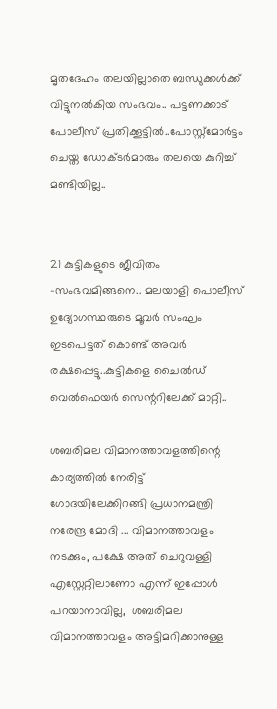മൃതദേഹം തലയില്ലാതെ ബന്ധുക്കള്‍ക്ക് വിട്ടുനല്‍കിയ സംഭവം.. പട്ടണക്കാട് പോലീസ് പ്രതിക്കൂട്ടില്‍..പോസ്റ്റ്‌മോര്‍ട്ടം ചെയ്ത ഡോക്ടര്‍മാരും തലയെ കുറിച്ച് മണ്ടിയില്ല..


21 കുട്ടികളുടെ ജീവിതം -സംഭവമിങ്ങനെ.. മലയാളി പൊലീസ് ഉദ്യോഗസ്ഥരുടെ മൂവര്‍ സംഘം ഇടപെട്ടത് കൊണ്ട് അവർ രക്ഷപ്പെട്ടു..കുട്ടികളെ ചൈല്‍ഡ് വെല്‍ഫെയര്‍ സെന്ററിലേക്ക് മാറ്റി..

ശബരിമല വിമാനത്താവളത്തിന്റെ കാര്യത്തില്‍ നേരിട്ട് ഗോദയിലേക്കിറങ്ങി പ്രധാനമന്ത്രി നരേന്ദ്ര മോദി ... വിമാനത്താവളം നടക്കും, പക്ഷേ അത് ചെറുവള്ളി എസ്റ്റേറ്റിലാണോ എന്ന് ഇപ്പോള്‍ പറയാനാവില്ല,  ശബരിമല വിമാനത്താവളം അട്ടിമറിക്കാനുള്ള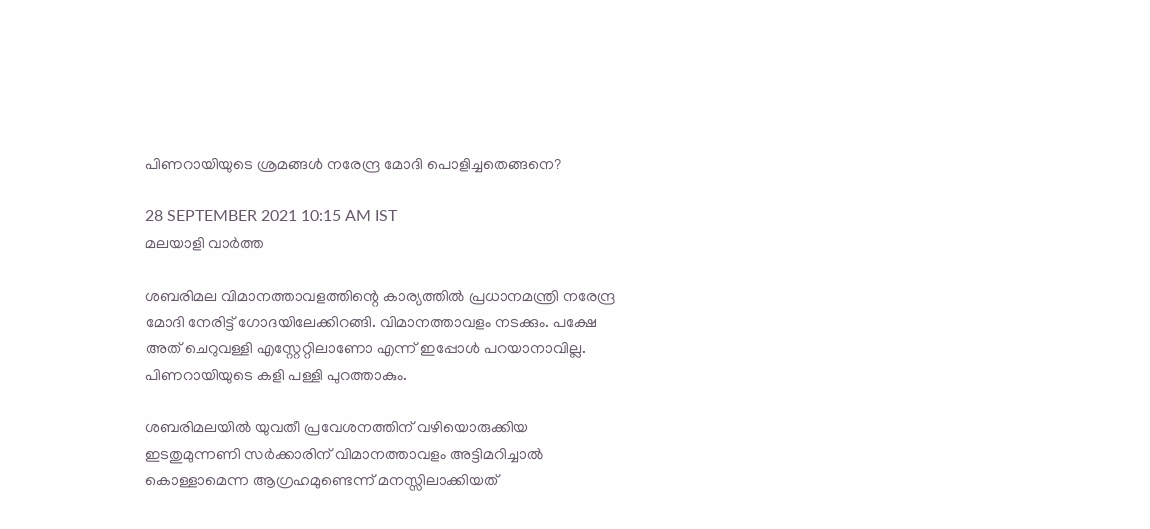പിണറായിയുടെ ശ്രമങ്ങള്‍ നരേന്ദ്ര മോദി പൊളിച്ചതെങ്ങനെ?

28 SEPTEMBER 2021 10:15 AM IST
മലയാളി വാര്‍ത്ത

ശബരിമല വിമാനത്താവളത്തിന്റെ കാര്യത്തില്‍ പ്രധാനമന്ത്രി നരേന്ദ്ര മോദി നേരിട്ട് ഗോദയിലേക്കിറങ്ങി. വിമാനത്താവളം നടക്കും. പക്ഷേ അത് ചെറുവള്ളി എസ്റ്റേറ്റിലാണോ എന്ന് ഇപ്പോള്‍ പറയാനാവില്ല. പിണറായിയുടെ കളി പള്ളി പുറത്താകും.

ശബരിമലയില്‍ യുവതീ പ്രവേശനത്തിന് വഴിയൊരുക്കിയ ഇടതുമുന്നണി സര്‍ക്കാരിന് വിമാനത്താവളം അട്ടിമറിച്ചാല്‍ കൊള്ളാമെന്ന ആഗ്രഹമുണ്ടെന്ന് മനസ്സിലാക്കിയത്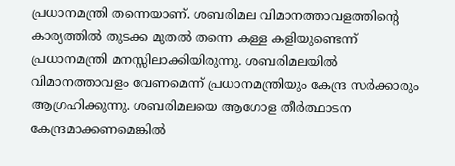പ്രധാനമന്ത്രി തന്നെയാണ്. ശബരിമല വിമാനത്താവളത്തിന്റെ കാര്യത്തില്‍ തുടക്ക മുതല്‍ തന്നെ കള്ള കളിയുണ്ടെന്ന് പ്രധാനമന്ത്രി മനസ്സിലാക്കിയിരുന്നു. ശബരിമലയില്‍ വിമാനത്താവളം വേണമെന്ന് പ്രധാനമന്ത്രിയും കേന്ദ്ര സര്‍ക്കാരും ആഗ്രഹിക്കുന്നു. ശബരിമലയെ ആഗോള തീര്‍ത്ഥാടന കേന്ദ്രമാക്കണമെങ്കില്‍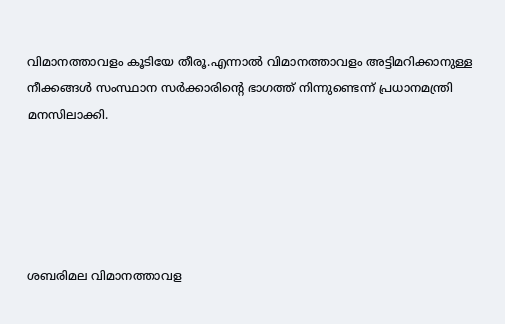വിമാനത്താവളം കൂടിയേ തീരൂ.എന്നാല്‍ വിമാനത്താവളം അട്ടിമറിക്കാനുള്ള നീക്കങ്ങള്‍ സംസ്ഥാന സര്‍ക്കാരിന്റെ ഭാഗത്ത് നിന്നുണ്ടെന്ന് പ്രധാനമന്ത്രി മനസിലാക്കി.





ശബരിമല വിമാനത്താവള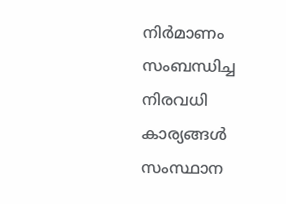നിര്‍മാണം സംബന്ധിച്ച നിരവധി കാര്യങ്ങള്‍ സംസ്ഥാന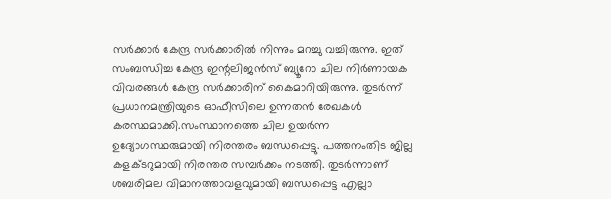സര്‍ക്കാര്‍ കേന്ദ്ര സര്‍ക്കാരില്‍ നിന്നും മറച്ചു വച്ചിരുന്നു. ഇത് സംബന്ധിച്ച കേന്ദ്ര ഇന്റലിജന്‍സ് ബ്യൂറോ ചില നിര്‍ണായക വിവരങ്ങള്‍ കേന്ദ്ര സര്‍ക്കാരിന് കൈമാറിയിരുന്നു. തുടര്‍ന്ന് പ്രധാനമന്ത്രിയുടെ ഓഫീസിലെ ഉന്നതന്‍ രേഖകള്‍ കരസ്ഥമാക്കി.സംസ്ഥാനത്തെ ചില ഉയര്‍ന്ന ഉദ്യോഗസ്ഥരുമായി നിരന്തരം ബന്ധപ്പെട്ടു. പത്തനംതിട ജില്ല കളക്ടറുമായി നിരന്തര സമ്പര്‍ക്കം നടത്തി. തുടര്‍ന്നാണ് ശബരിമല വിമാനത്താവളവുമായി ബന്ധപ്പെട്ട എല്ലാ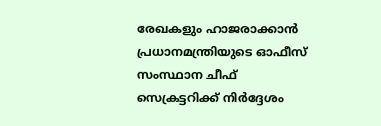രേഖകളും ഹാജരാക്കാന്‍ പ്രധാനമന്ത്രിയുടെ ഓഫീസ് സംസ്ഥാന ചീഫ് സെക്രട്ടറിക്ക് നിര്‍ദ്ദേശം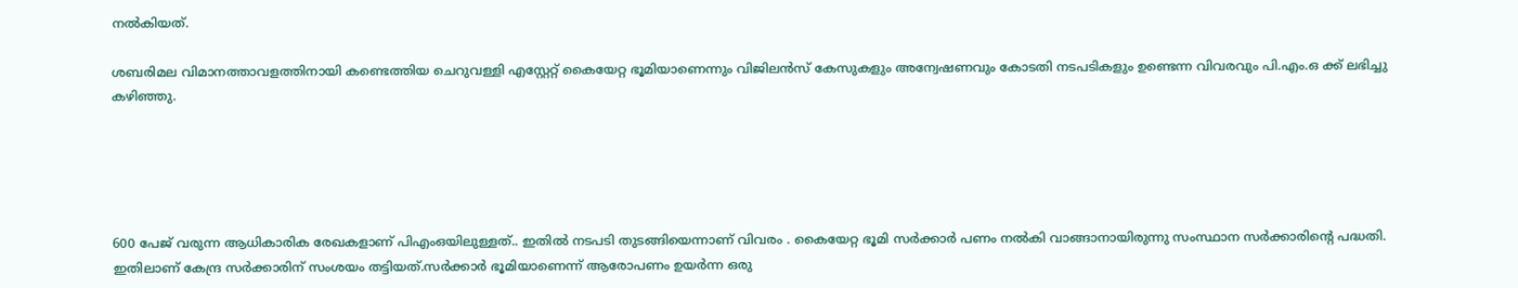നല്‍കിയത്.

ശബരിമല വിമാനത്താവളത്തിനായി കണ്ടെത്തിയ ചെറുവള്ളി എസ്റ്റേറ്റ് കൈയേറ്റ ഭൂമിയാണെന്നും വിജിലന്‍സ് കേസുകളും അന്വേഷണവും കോടതി നടപടികളും ഉണ്ടെന്ന വിവരവും പി.എം.ഒ ക്ക് ലഭിച്ചു കഴിഞ്ഞു.





600 പേജ് വരുന്ന ആധികാരിക രേഖകളാണ് പിഎംഒയിലുള്ളത്.. ഇതില്‍ നടപടി തുടങ്ങിയെന്നാണ് വിവരം . കൈയേറ്റ ഭൂമി സര്‍ക്കാര്‍ പണം നല്‍കി വാങ്ങാനായിരുന്നു സംസ്ഥാന സര്‍ക്കാരിന്റെ പദ്ധതി. ഇതിലാണ് കേന്ദ്ര സര്‍ക്കാരിന് സംശയം തട്ടിയത്.സര്‍ക്കാര്‍ ഭൂമിയാണെന്ന് ആരോപണം ഉയര്‍ന്ന ഒരു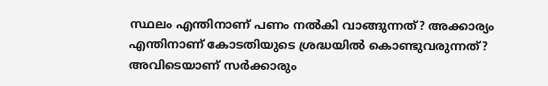സ്ഥലം എന്തിനാണ് പണം നല്‍കി വാങ്ങുന്നത്? അക്കാര്യം എന്തിനാണ് കോടതിയുടെ ശ്രദ്ധയില്‍ കൊണ്ടുവരുന്നത്? അവിടെയാണ് സര്‍ക്കാരും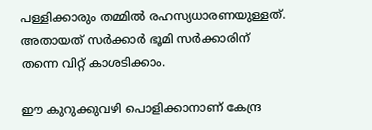പള്ളിക്കാരും തമ്മില്‍ രഹസ്യധാരണയുള്ളത്. അതായത് സര്‍ക്കാര്‍ ഭൂമി സര്‍ക്കാരിന് തന്നെ വിറ്റ് കാശടിക്കാം.

ഈ കുറുക്കുവഴി പൊളിക്കാനാണ് കേന്ദ്ര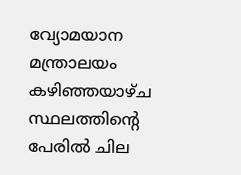വ്യോമയാന മന്ത്രാലയം കഴിഞ്ഞയാഴ്ച സ്ഥലത്തിന്റെ പേരില്‍ ചില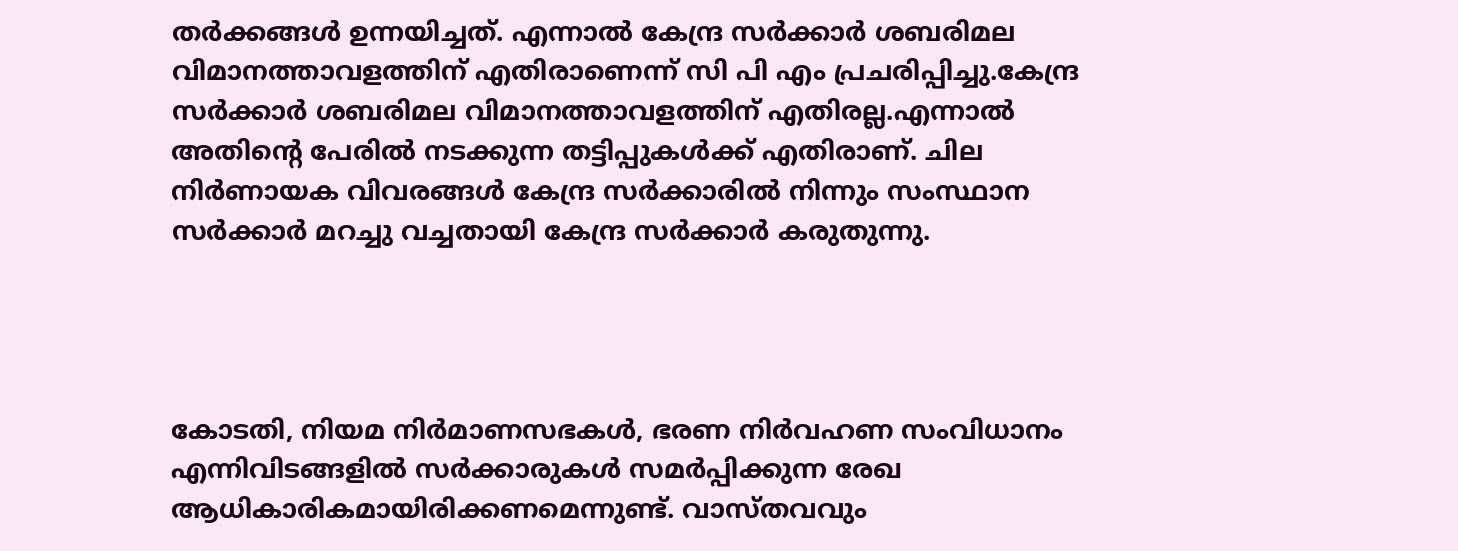തര്‍ക്കങ്ങള്‍ ഉന്നയിച്ചത്. എന്നാല്‍ കേന്ദ്ര സര്‍ക്കാര്‍ ശബരിമല വിമാനത്താവളത്തിന് എതിരാണെന്ന് സി പി എം പ്രചരിപ്പിച്ചു.കേന്ദ്ര സര്‍ക്കാര്‍ ശബരിമല വിമാനത്താവളത്തിന് എതിരല്ല.എന്നാല്‍ അതിന്റെ പേരില്‍ നടക്കുന്ന തട്ടിപ്പുകള്‍ക്ക് എതിരാണ്. ചില നിര്‍ണായക വിവരങ്ങള്‍ കേന്ദ്ര സര്‍ക്കാരില്‍ നിന്നും സംസ്ഥാന സര്‍ക്കാര്‍ മറച്ചു വച്ചതായി കേന്ദ്ര സര്‍ക്കാര്‍ കരുതുന്നു.




കോടതി, നിയമ നിര്‍മാണസഭകള്‍, ഭരണ നിര്‍വഹണ സംവിധാനം എന്നിവിടങ്ങളില്‍ സര്‍ക്കാരുകള്‍ സമര്‍പ്പിക്കുന്ന രേഖ ആധികാരികമായിരിക്കണമെന്നുണ്ട്. വാസ്തവവും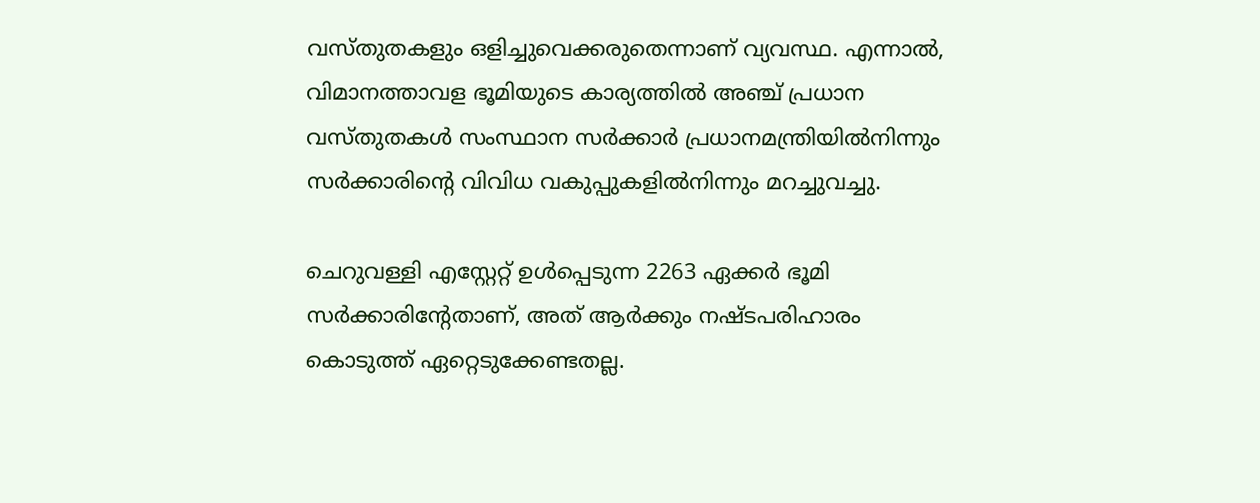വസ്തുതകളും ഒളിച്ചുവെക്കരുതെന്നാണ് വ്യവസ്ഥ. എന്നാല്‍, വിമാനത്താവള ഭൂമിയുടെ കാര്യത്തില്‍ അഞ്ച് പ്രധാന വസ്തുതകള്‍ സംസ്ഥാന സര്‍ക്കാര്‍ പ്രധാനമന്ത്രിയില്‍നിന്നും സര്‍ക്കാരിന്റെ വിവിധ വകുപ്പുകളില്‍നിന്നും മറച്ചുവച്ചു.

ചെറുവള്ളി എസ്റ്റേറ്റ് ഉള്‍പ്പെടുന്ന 2263 ഏക്കര്‍ ഭൂമി സര്‍ക്കാരിന്റേതാണ്, അത് ആര്‍ക്കും നഷ്ടപരിഹാരം കൊടുത്ത് ഏറ്റെടുക്കേണ്ടതല്ല.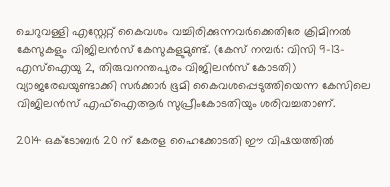ചെറുവള്ളി എസ്റ്റേറ്റ് കൈവശം വച്ചിരിക്കുന്നവര്‍ക്കെതിരേ ക്രിമിനല്‍ കേസുകളും വിജിലന്‍സ് കേസുകളുമുണ്ട്. (കേസ് നമ്പര്‍: വിസി 9-13-എസ്‌ഐയു 2, തിരുവനന്തപുരം വിജിലന്‍സ് കോടതി) വ്യാജരേഖയുണ്ടാക്കി സര്‍ക്കാര്‍ ഭൂമി കൈവശപ്പെടുത്തിയെന്ന കേസിലെ വിജിലന്‍സ് എഫ്‌ഐആര്‍ സുപ്രീംകോടതിയും ശരിവച്ചതാണ്.

2014 ഒക്ടോബര്‍ 20 ന് കേരള ഹൈക്കോടതി ഈ വിഷയത്തില്‍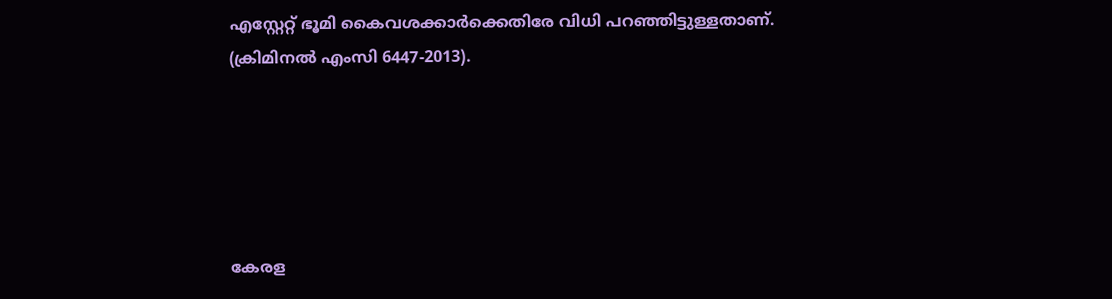എസ്റ്റേറ്റ് ഭൂമി കൈവശക്കാര്‍ക്കെതിരേ വിധി പറഞ്ഞിട്ടുള്ളതാണ്. (ക്രിമിനല്‍ എംസി 6447-2013).





കേരള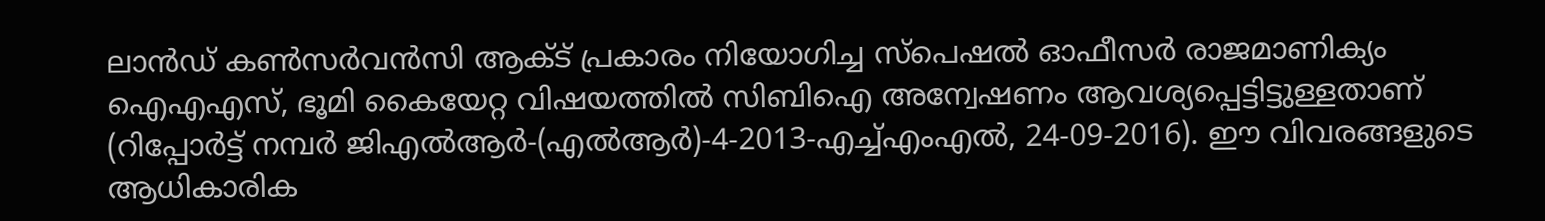ലാന്‍ഡ് കണ്‍സര്‍വന്‍സി ആക്ട് പ്രകാരം നിയോഗിച്ച സ്‌പെഷല്‍ ഓഫീസര്‍ രാജമാണിക്യം ഐഎഎസ്, ഭൂമി കൈയേറ്റ വിഷയത്തില്‍ സിബിഐ അന്വേഷണം ആവശ്യപ്പെട്ടിട്ടുള്ളതാണ് (റിപ്പോര്‍ട്ട് നമ്പര്‍ ജിഎല്‍ആര്‍-(എല്‍ആര്‍)-4-2013-എച്ച്എംഎല്‍, 24-09-2016). ഈ വിവരങ്ങളുടെ ആധികാരിക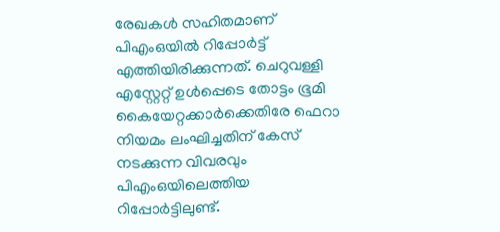രേഖകള്‍ സഹിതമാണ് പിഎംഒയില്‍ റിപ്പോര്‍ട്ട് എത്തിയിരിക്കുന്നത്. ചെറുവള്ളി എസ്റ്റേറ്റ് ഉള്‍പ്പെടെ തോട്ടം ഭൂമി കൈയേറ്റക്കാര്‍ക്കെതിരേ ഫെറാ നിയമം ലംഘിച്ചതിന് കേസ് നടക്കുന്ന വിവരവും പിഎംഒയിലെത്തിയ റിപ്പോര്‍ട്ടിലുണ്ട്.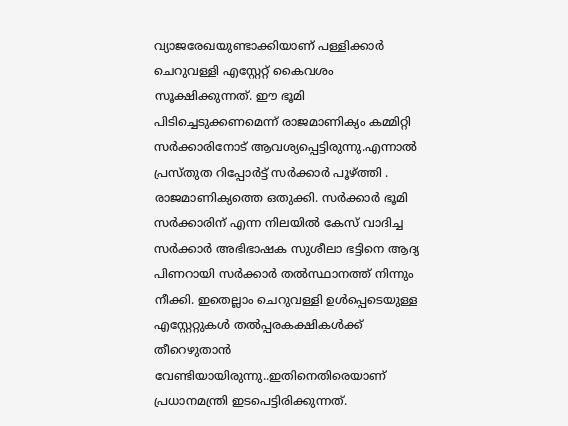വ്യാജരേഖയുണ്ടാക്കിയാണ് പള്ളിക്കാര്‍ ചെറുവള്ളി എസ്റ്റേറ്റ് കൈവശം സൂക്ഷിക്കുന്നത്. ഈ ഭൂമി പിടിച്ചെടുക്കണമെന്ന് രാജമാണിക്യം കമ്മിറ്റി സര്‍ക്കാരിനോട് ആവശ്യപ്പെട്ടിരുന്നു.എന്നാല്‍ പ്രസ്തുത റിപ്പോര്‍ട്ട് സര്‍ക്കാര്‍ പൂഴ്ത്തി . രാജമാണിക്യത്തെ ഒതുക്കി. സര്‍ക്കാര്‍ ഭൂമി സര്‍ക്കാരിന് എന്ന നിലയില്‍ കേസ് വാദിച്ച സര്‍ക്കാര്‍ അഭിഭാഷക സുശീലാ ഭട്ടിനെ ആദ്യ പിണറായി സര്‍ക്കാര്‍ തല്‍സ്ഥാനത്ത് നിന്നും നീക്കി. ഇതെല്ലാം ചെറുവള്ളി ഉള്‍പ്പെടെയുള്ള എസ്റ്റേറ്റുകള്‍ തല്‍പ്പരകക്ഷികള്‍ക്ക് തീറെഴുതാന്‍ വേണ്ടിയായിരുന്നു..ഇതിനെതിരെയാണ് പ്രധാനമന്ത്രി ഇടപെട്ടിരിക്കുന്നത്.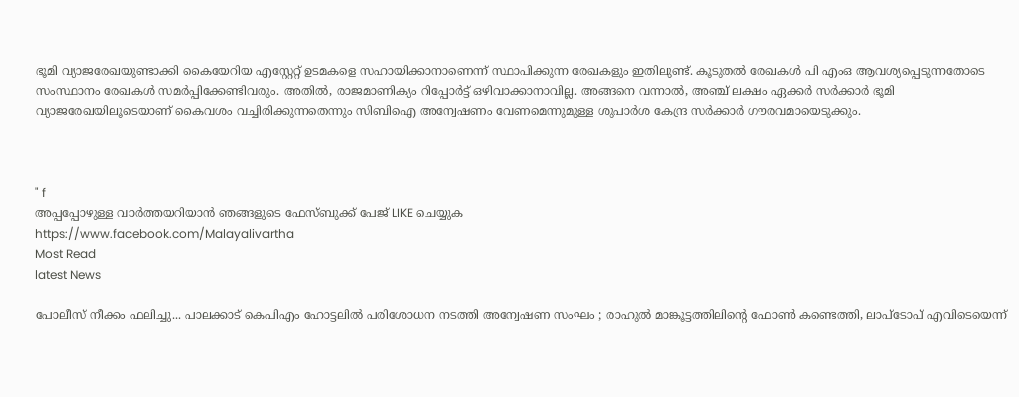ഭൂമി വ്യാജരേഖയുണ്ടാക്കി കൈയേറിയ എസ്റ്റേറ്റ് ഉടമകളെ സഹായിക്കാനാണെന്ന് സ്ഥാപിക്കുന്ന രേഖകളും ഇതിലുണ്ട്. കൂടുതല്‍ രേഖകള്‍ പി എംഒ ആവശ്യപ്പെടുന്നതോടെ സംസ്ഥാനം രേഖകള്‍ സമര്‍പ്പിക്കേണ്ടിവരും. അതില്‍, രാജമാണിക്യം റിപ്പോര്‍ട്ട് ഒഴിവാക്കാനാവില്ല. അങ്ങനെ വന്നാല്‍, അഞ്ച് ലക്ഷം ഏക്കര്‍ സര്‍ക്കാര്‍ ഭൂമി വ്യാജരേഖയിലൂടെയാണ് കൈവശം വച്ചിരിക്കുന്നതെന്നും സിബിഐ അന്വേഷണം വേണമെന്നുമുള്ള ശുപാര്‍ശ കേന്ദ്ര സര്‍ക്കാര്‍ ഗൗരവമായെടുക്കും.



" f
അപ്പപ്പോഴുള്ള വാര്‍ത്തയറിയാന്‍ ഞങ്ങളുടെ ഫേസ്‌ബുക്ക്‌ പേജ് LIKE ചെയ്യുക
https://www.facebook.com/Malayalivartha
Most Read
latest News

പോലീസ് നീക്കം ഫലിച്ചു... പാലക്കാട് കെപിഎം ഹോട്ടലിൽ പരിശോധന നടത്തി അന്വേഷണ സംഘം ; രാഹുൽ മാങ്കൂട്ടത്തിലിന്റെ ഫോൺ കണ്ടെത്തി, ലാപ്‍ടോപ് എവിടെയെന്ന്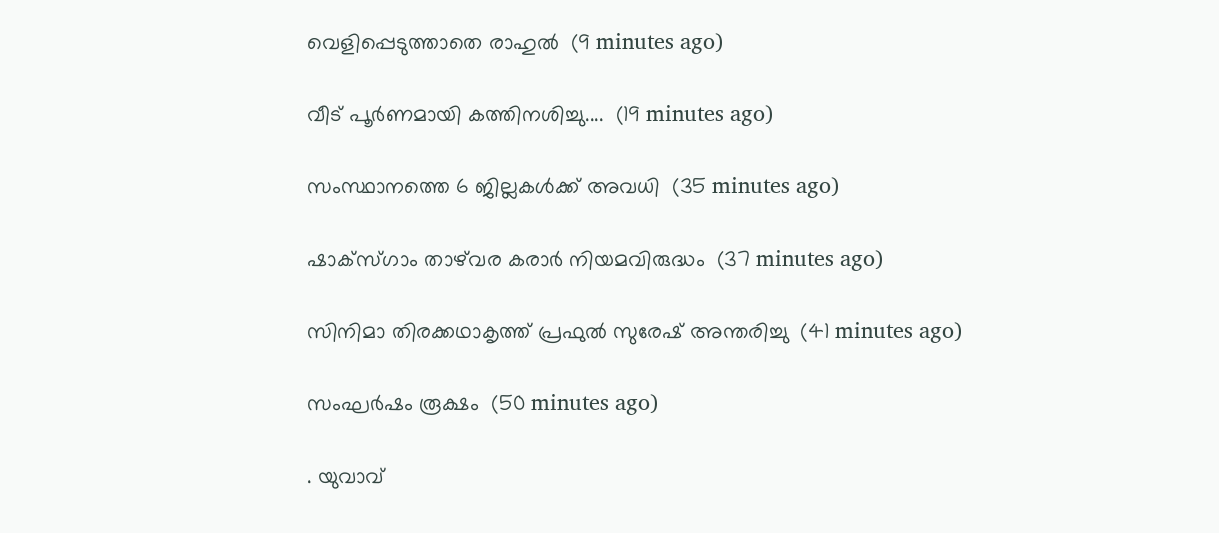വെളിപ്പെടുത്താതെ രാഹുൽ  (9 minutes ago)

വീട് പൂർണമായി കത്തിനശിച്ചു....  (19 minutes ago)

സംസ്ഥാനത്തെ 6 ജില്ലകൾക്ക് അവധി  (35 minutes ago)

ഷാക്‌സ്ഗാം താഴ്‌വര കരാർ നിയമവിരുദ്ധം  (37 minutes ago)

സിനിമാ തിരക്കഥാകൃത്ത് പ്രഫുൽ സുരേഷ് അന്തരിച്ചു  (41 minutes ago)

സംഘർഷം രൂക്ഷം  (50 minutes ago)

. യുവാവ്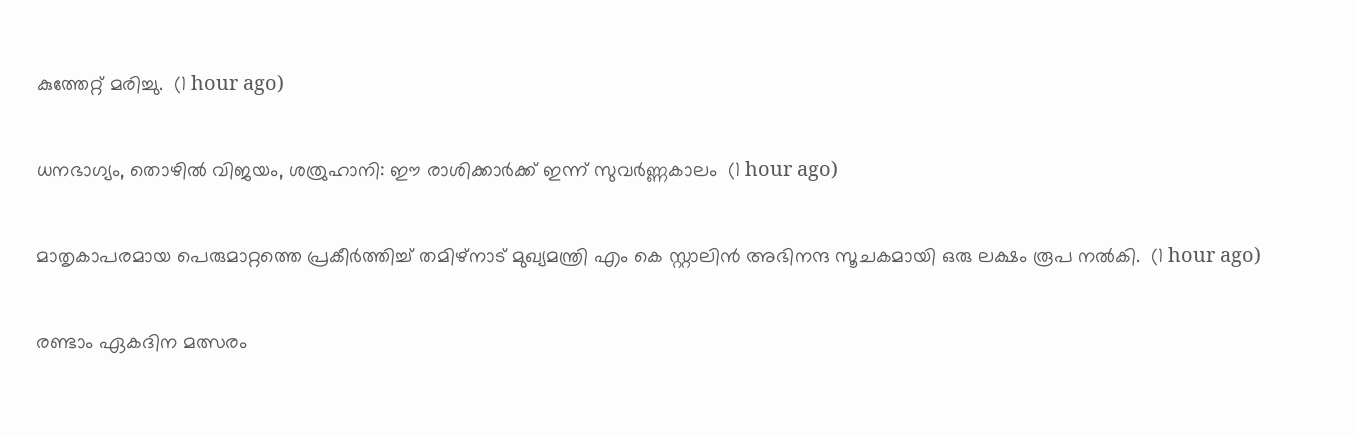കുത്തേറ്റ് മരിച്ചു.  (1 hour ago)

ധനഭാഗ്യം, തൊഴിൽ വിജയം, ശത്രുഹാനി: ഈ രാശിക്കാർക്ക് ഇന്ന് സുവർണ്ണകാലം  (1 hour ago)

മാതൃകാപരമായ പെരുമാറ്റത്തെ പ്രകീർത്തിച്ച് തമിഴ്നാട് മുഖ്യമന്ത്രി എം കെ സ്റ്റാലിൻ അഭിനന്ദ സൂചകമായി ഒരു ലക്ഷം രൂപ നൽകി.  (1 hour ago)

രണ്ടാം ഏകദിന മത്സരം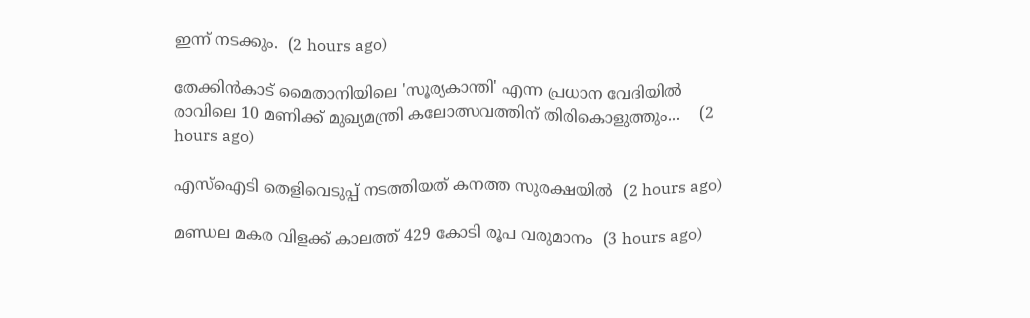ഇന്ന് നടക്കും.  (2 hours ago)

തേക്കിൻകാട് മൈതാനിയിലെ 'സൂര്യകാന്തി' എന്ന പ്രധാന വേദിയിൽ രാവിലെ 10 മണിക്ക് മുഖ്യമന്ത്രി കലോത്സവത്തിന് തിരികൊളുത്തും...    (2 hours ago)

എസ്ഐടി തെളിവെടുപ്പ് നടത്തിയത് കനത്ത സുരക്ഷയിൽ  (2 hours ago)

മണ്ഡല മകര വിളക്ക് കാലത്ത് 429 കോടി രൂപ വരുമാനം  (3 hours ago)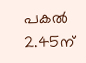പകല്‍ 2.45ന്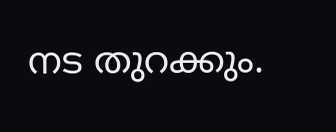നട തുറക്കും.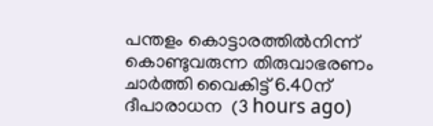പന്തളം കൊട്ടാരത്തില്‍നിന്ന് കൊണ്ടുവരുന്ന തിരുവാഭരണം ചാര്‍ത്തി വൈകിട്ട് 6.40ന് ദീപാരാധന  (3 hours ago)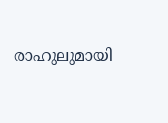രാഹുലുമായി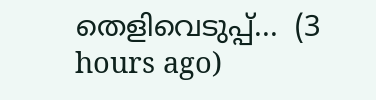തെളിവെടുപ്പ്...  (3 hours ago)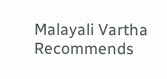Malayali Vartha Recommends